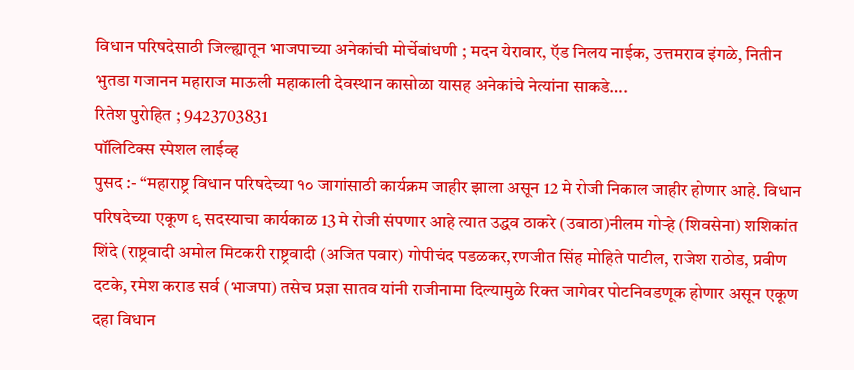विधान परिषदेसाठी जिल्ह्यातून भाजपाच्या अनेकांची मोर्चेबांधणी ; मदन येरावार, ऍड निलय नाईक, उत्तमराव इंगळे, नितीन भुतडा गजानन महाराज माऊली महाकाली देवस्थान कासोळा यासह अनेकांचे नेत्यांना साकडे….
रितेश पुरोहित ; 9423703831
पॉलिटिक्स स्पेशल लाईव्ह
पुसद :- “महाराष्ट्र विधान परिषदेच्या १० जागांसाठी कार्यक्रम जाहीर झाला असून 12 मे रोजी निकाल जाहीर होणार आहे. विधान परिषदेच्या एकूण ९ सदस्याचा कार्यकाळ 13 मे रोजी संपणार आहे त्यात उद्धव ठाकरे (उबाठा)नीलम गोऱ्हे (शिवसेना) शशिकांत शिंदे (राष्ट्रवादी अमोल मिटकरी राष्ट्रवादी (अजित पवार) गोपीचंद पडळकर,रणजीत सिंह मोहिते पाटील, राजेश राठोड, प्रवीण दटके, रमेश कराड सर्व (भाजपा) तसेच प्रज्ञा सातव यांनी राजीनामा दिल्यामुळे रिक्त जागेवर पोटनिवडणूक होणार असून एकूण दहा विधान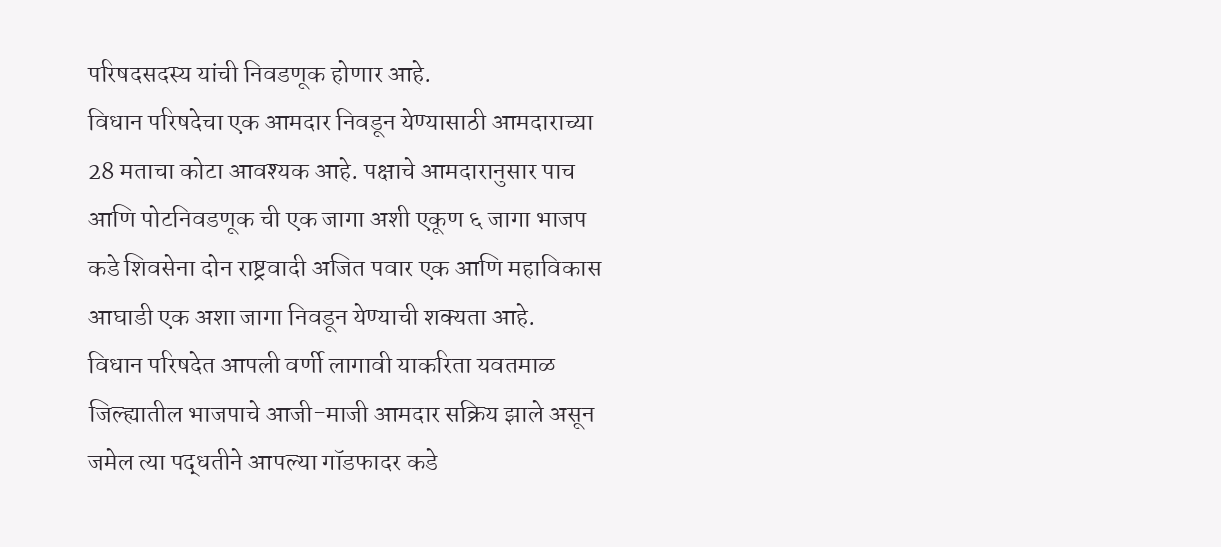परिषदसदस्य यांची निवडणूक होणार आहे.
विधान परिषदेचा एक आमदार निवडून येण्यासाठी आमदाराच्या 28 मताचा कोटा आवश्यक आहे. पक्षाचे आमदारानुसार पाच आणि पोटनिवडणूक ची एक जागा अशी एकूण ६ जागा भाजप कडे शिवसेना दोन राष्ट्रवादी अजित पवार एक आणि महाविकास आघाडी एक अशा जागा निवडून येण्याची शक्यता आहे.
विधान परिषदेत आपली वर्णी लागावी याकरिता यवतमाळ जिल्ह्यातील भाजपाचे आजी-माजी आमदार सक्रिय झाले असून जमेल त्या पद्धतीने आपल्या गॉडफादर कडे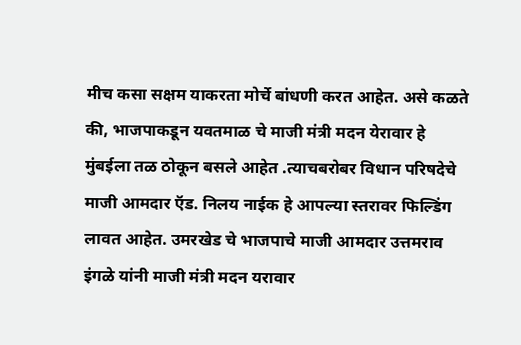मीच कसा सक्षम याकरता मोर्चे बांधणी करत आहेत. असे कळते की, भाजपाकडून यवतमाळ चे माजी मंत्री मदन येरावार हे मुंबईला तळ ठोकून बसले आहेत .त्याचबरोबर विधान परिषदेचे माजी आमदार ऍड. निलय नाईक हे आपल्या स्तरावर फिल्डिंग लावत आहेत. उमरखेड चे भाजपाचे माजी आमदार उत्तमराव इंगळे यांनी माजी मंत्री मदन यरावार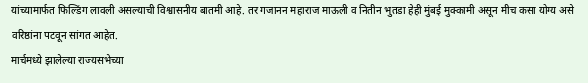यांच्यामार्फत फिल्डिंग लावली असल्याची विश्वासनीय बातमी आहे. तर गजानन महाराज माऊली व नितीन भुतडा हेही मुंबई मुक्कामी असून मीच कसा योग्य असे वरिष्ठांना पटवून सांगत आहेत.
मार्चमध्ये झालेल्या राज्यसभेच्या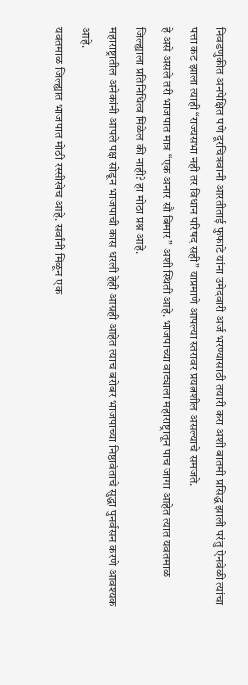निवडणुकीत अनपेक्षित पणे दूरचित्रवानी आरतीताई फुफाटे यांना उमेदवारी अर्ज भरण्यासाठी तयारी करा अशी बातमी प्रसिद्ध झाली परंतु ऐनवेळी त्यांचा पत्ता कट झाला त्याही “राज्यसभा नही तर विधान परिषद सही” याप्रमाणे आपल्या स्तरावर प्रयत्नशील असल्याचे समजते.
हे असे असले तरी भाजपात मात्र “एक अनार सौ बिमार” अशी स्थिती आहे. भाजपाच्या वाट्याला महाराष्ट्रातून पाच जागा आहेत त्यात यवतमाळ जिल्ह्याला प्रतिनिधित्व मिळेल की नाही? हा मोठा प्रश्न आहे.
महाराष्ट्रातील अनेकांनी आपले पक्ष सोडून भाजपाची कास धरली हेही आग्रही आहेत त्याच बरोबर भाजपाच्या निष्ठावंताचे सुद्धा पुनर्वसन करणे आवश्यक आहे.
यवतमाळ जिल्ह्यात भाजपात मोठी रस्सीखेच आहे. सर्वांनी मिळून एक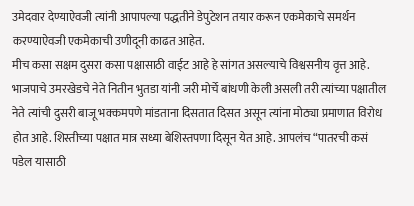उमेदवार देण्याऐवजी त्यांनी आपापल्या पद्धतीने डेपुटेशन तयार करून एकमेकाचे समर्थन करण्याऐवजी एकमेकाची उणीदूनी काढत आहेत.
मीच कसा सक्षम दुसरा कसा पक्षासाठी वाईट आहे हे सांगत असल्याचे विश्वसनीय वृत्त आहे. भाजपाचे उमरखेडचे नेते नितीन भुतडा यांनी जरी मोर्चे बांधणी केली असली तरी त्यांच्या पक्षातील नेते त्यांची दुसरी बाजू भक्कमपणे मांडताना दिसतात दिसत असून त्यांना मोठ्या प्रमाणात विरोध होत आहे. शिस्तीच्या पक्षात मात्र सध्या बेशिस्तपणा दिसून येत आहे. आपलंच “पातरची कसं पडेल यासाठी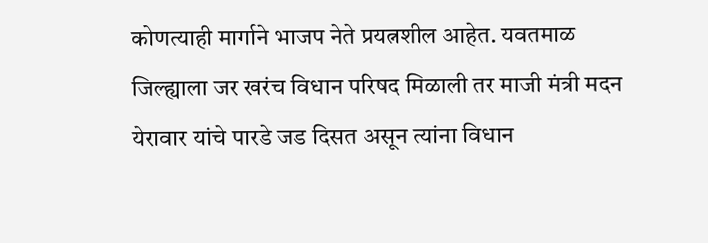कोणत्याही मार्गाने भाजप नेते प्रयत्नशील आहेत. यवतमाळ जिल्ह्याला जर खरंच विधान परिषद मिळाली तर माजी मंत्री मदन येरावार यांचे पारडे जड दिसत असून त्यांना विधान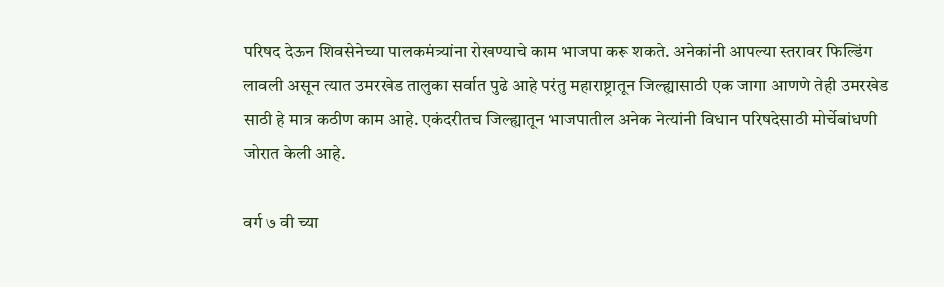परिषद देऊन शिवसेनेच्या पालकमंत्र्यांना रोखण्याचे काम भाजपा करू शकते. अनेकांनी आपल्या स्तरावर फिल्डिंग लावली असून त्यात उमरखेड तालुका सर्वात पुढे आहे परंतु महाराष्ट्रातून जिल्ह्यासाठी एक जागा आणणे तेही उमरखेड साठी हे मात्र कठीण काम आहे. एकंदरीतच जिल्ह्यातून भाजपातील अनेक नेत्यांनी विधान परिषदेसाठी मोर्चेबांधणी जोरात केली आहे.

वर्ग ७ वी च्या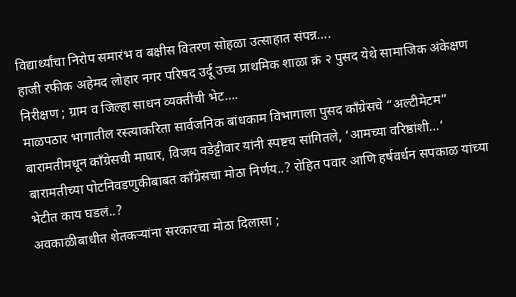विद्यार्थ्यांचा निरोप समारंभ व बक्षीस वितरण सोहळा उत्साहात संपन्न….
हाजी रफीक अहेमद लोहार नगर परिषद उर्दू उच्च प्राथमिक शाळा क्रं २ पुसद येथे सामाजिक अंकेक्षण निरीक्षण ; ग्राम व जिल्हा साधन व्यक्तींची भेट….
माळपठार भागातील रस्त्याकरिता सार्वजनिक बांधकाम विभागाला पुसद काँग्रेसचे “अल्टीमेटम”
बारामतीमधून काँग्रेसची माघार, विजय वडेट्टीवार यांनी स्पष्टच सांगितले, ‘आमच्या वरिष्ठांशी…’
बारामतीच्या पोटनिवडणुकीबाबत काँग्रेसचा मोठा निर्णय..? रोहित पवार आणि हर्षवर्धन सपकाळ यांच्या भेटीत काय घडलं..?
अवकाळीबाधीत शेतकऱ्यांना सरकारचा मोठा दिलासा ;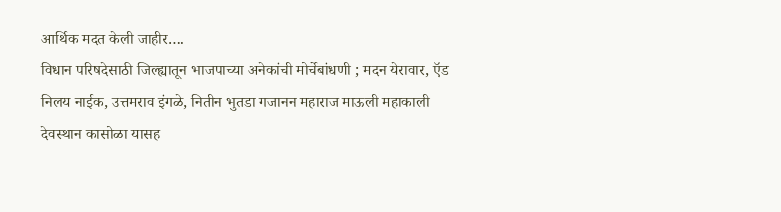आर्थिक मदत केली जाहीर….
विधान परिषदेसाठी जिल्ह्यातून भाजपाच्या अनेकांची मोर्चेबांधणी ; मदन येरावार, ऍड निलय नाईक, उत्तमराव इंगळे, नितीन भुतडा गजानन महाराज माऊली महाकाली देवस्थान कासोळा यासह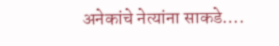अनेकांचे नेत्यांना साकडे….